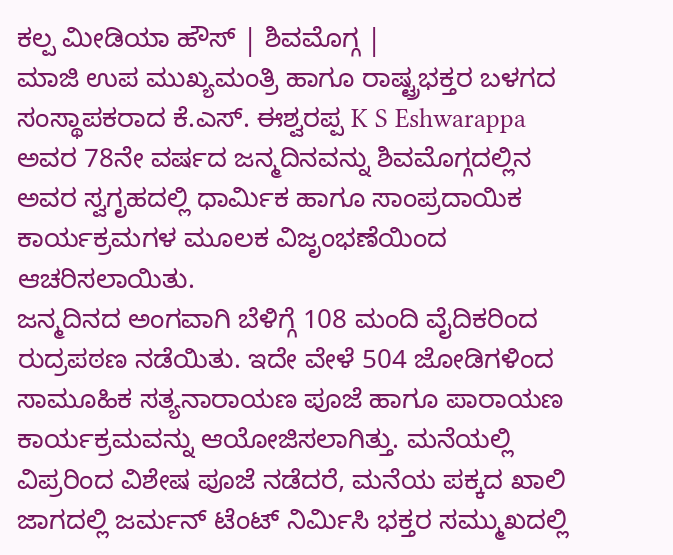ಕಲ್ಪ ಮೀಡಿಯಾ ಹೌಸ್ | ಶಿವಮೊಗ್ಗ |
ಮಾಜಿ ಉಪ ಮುಖ್ಯಮಂತ್ರಿ ಹಾಗೂ ರಾಷ್ಟ್ರಭಕ್ತರ ಬಳಗದ ಸಂಸ್ಥಾಪಕರಾದ ಕೆ.ಎಸ್. ಈಶ್ವರಪ್ಪ K S Eshwarappa ಅವರ 78ನೇ ವರ್ಷದ ಜನ್ಮದಿನವನ್ನು ಶಿವಮೊಗ್ಗದಲ್ಲಿನ ಅವರ ಸ್ವಗೃಹದಲ್ಲಿ ಧಾರ್ಮಿಕ ಹಾಗೂ ಸಾಂಪ್ರದಾಯಿಕ ಕಾರ್ಯಕ್ರಮಗಳ ಮೂಲಕ ವಿಜೃಂಭಣೆಯಿಂದ ಆಚರಿಸಲಾಯಿತು.
ಜನ್ಮದಿನದ ಅಂಗವಾಗಿ ಬೆಳಿಗ್ಗೆ 108 ಮಂದಿ ವೈದಿಕರಿಂದ ರುದ್ರಪಠಣ ನಡೆಯಿತು. ಇದೇ ವೇಳೆ 504 ಜೋಡಿಗಳಿಂದ ಸಾಮೂಹಿಕ ಸತ್ಯನಾರಾಯಣ ಪೂಜೆ ಹಾಗೂ ಪಾರಾಯಣ ಕಾರ್ಯಕ್ರಮವನ್ನು ಆಯೋಜಿಸಲಾಗಿತ್ತು. ಮನೆಯಲ್ಲಿ ವಿಪ್ರರಿಂದ ವಿಶೇಷ ಪೂಜೆ ನಡೆದರೆ, ಮನೆಯ ಪಕ್ಕದ ಖಾಲಿ ಜಾಗದಲ್ಲಿ ಜರ್ಮನ್ ಟೆಂಟ್ ನಿರ್ಮಿಸಿ ಭಕ್ತರ ಸಮ್ಮುಖದಲ್ಲಿ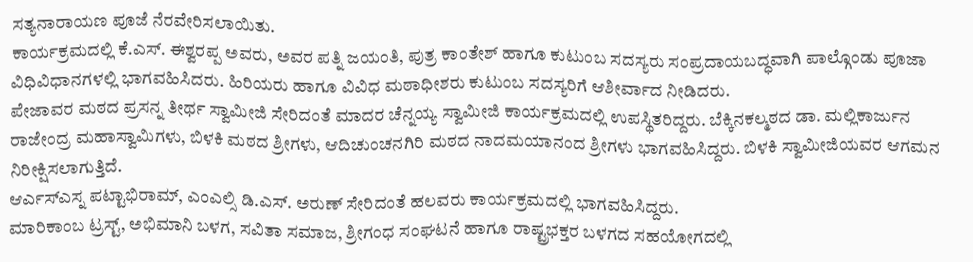ಸತ್ಯನಾರಾಯಣ ಪೂಜೆ ನೆರವೇರಿಸಲಾಯಿತು.
ಕಾರ್ಯಕ್ರಮದಲ್ಲಿ ಕೆ.ಎಸ್. ಈಶ್ವರಪ್ಪ ಅವರು, ಅವರ ಪತ್ನಿ ಜಯಂತಿ, ಪುತ್ರ ಕಾಂತೇಶ್ ಹಾಗೂ ಕುಟುಂಬ ಸದಸ್ಯರು ಸಂಪ್ರದಾಯಬದ್ಧವಾಗಿ ಪಾಲ್ಗೊಂಡು ಪೂಜಾ ವಿಧಿವಿಧಾನಗಳಲ್ಲಿ ಭಾಗವಹಿಸಿದರು. ಹಿರಿಯರು ಹಾಗೂ ವಿವಿಧ ಮಠಾಧೀಶರು ಕುಟುಂಬ ಸದಸ್ಯರಿಗೆ ಆಶೀರ್ವಾದ ನೀಡಿದರು.
ಪೇಜಾವರ ಮಠದ ಪ್ರಸನ್ನ ತೀರ್ಥ ಸ್ವಾಮೀಜಿ ಸೇರಿದಂತೆ ಮಾದರ ಚೆನ್ನಯ್ಯ ಸ್ವಾಮೀಜಿ ಕಾರ್ಯಕ್ರಮದಲ್ಲಿ ಉಪಸ್ಥಿತರಿದ್ದರು. ಬೆಕ್ಕಿನಕಲ್ಮಠದ ಡಾ. ಮಲ್ಲಿಕಾರ್ಜುನ ರಾಜೇಂದ್ರ ಮಹಾಸ್ವಾಮಿಗಳು, ಬಿಳಕಿ ಮಠದ ಶ್ರೀಗಳು, ಆದಿಚುಂಚನಗಿರಿ ಮಠದ ನಾದಮಯಾನಂದ ಶ್ರೀಗಳು ಭಾಗವಹಿಸಿದ್ದರು. ಬಿಳಕಿ ಸ್ವಾಮೀಜಿಯವರ ಆಗಮನ ನಿರೀಕ್ಷಿಸಲಾಗುತ್ತಿದೆ.
ಆರ್ಎಸ್ಎಸ್ನ ಪಟ್ಟಾಭಿರಾಮ್, ಎಂಎಲ್ಸಿ ಡಿ.ಎಸ್. ಅರುಣ್ ಸೇರಿದಂತೆ ಹಲವರು ಕಾರ್ಯಕ್ರಮದಲ್ಲಿ ಭಾಗವಹಿಸಿದ್ದರು.
ಮಾರಿಕಾಂಬ ಟ್ರಸ್ಟ್, ಅಭಿಮಾನಿ ಬಳಗ, ಸವಿತಾ ಸಮಾಜ, ಶ್ರೀಗಂಧ ಸಂಘಟನೆ ಹಾಗೂ ರಾಷ್ಟ್ರಭಕ್ತರ ಬಳಗದ ಸಹಯೋಗದಲ್ಲಿ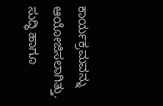ಕಾರ್ಯಕ್ರಮವನ್ನು ಆಯೋಜಿಸಲಾಗಿತ್ತು.
ಸುದ್ಧಿ ಹಾಗೂ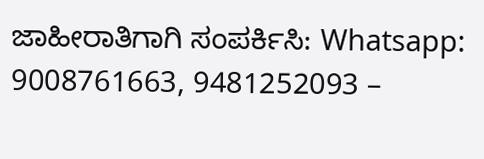ಜಾಹೀರಾತಿಗಾಗಿ ಸಂಪರ್ಕಿಸಿ: Whatsapp: 9008761663, 9481252093 –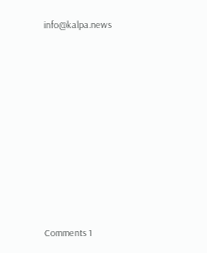info@kalpa.news












Comments 1